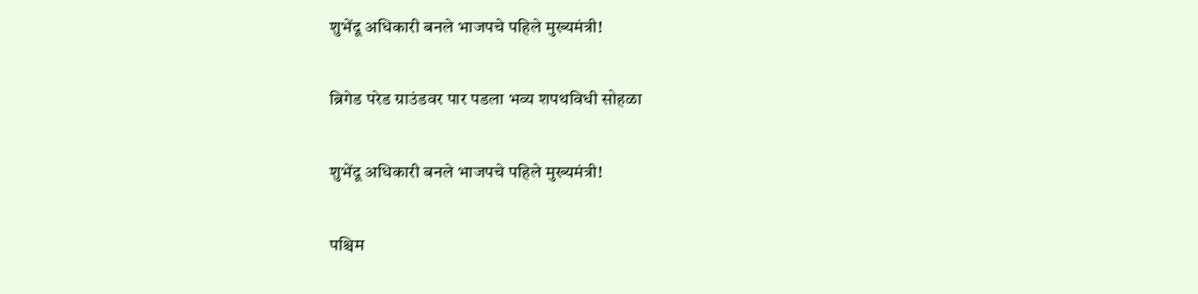शुभेंदू अधिकारी बनले भाजपचे पहिले मुख्यमंत्री!

ब्रिगेड परेड ग्राउंडवर पार पडला भव्य शपथविधी सोहळा

शुभेंदू अधिकारी बनले भाजपचे पहिले मुख्यमंत्री!

पश्चिम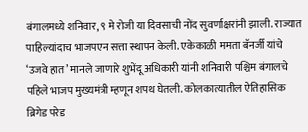बंगालमध्ये शनिवार, ९ मे रोजी या दिवसाची नोंद सुवर्णाक्षरांनी झाली. राज्यात पाहिल्यांदाच भाजपएन सत्ता स्थापन केली. एकेकाळी ममता बॅनर्जी यांचे ‘उजवे हात’ मानले जाणारे शुभेंदू अधिकारी यांनी शनिवारी पश्चिम बंगालचे पहिले भाजप मुख्यमंत्री म्हणून शपथ घेतली. कोलकात्यातील ऐतिहासिक ब्रिगेड परेड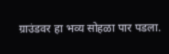ग्राउंडवर हा भव्य सोहळा पार पडला.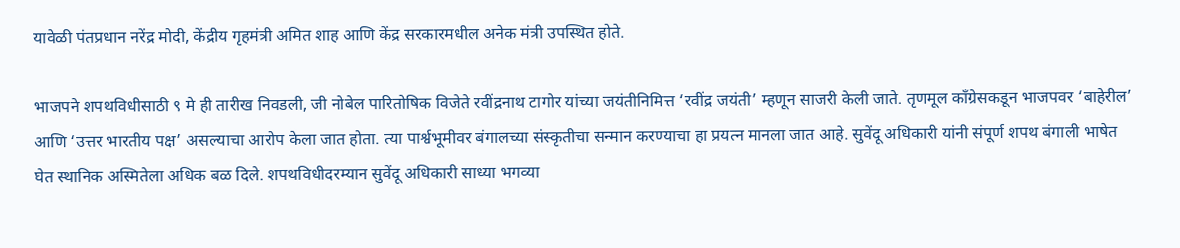यावेळी पंतप्रधान नरेंद्र मोदी, केंद्रीय गृहमंत्री अमित शाह आणि केंद्र सरकारमधील अनेक मंत्री उपस्थित होते.

भाजपने शपथविधीसाठी ९ मे ही तारीख निवडली, जी नोबेल पारितोषिक विजेते रवींद्रनाथ टागोर यांच्या जयंतीनिमित्त ‘रवींद्र जयंती’ म्हणून साजरी केली जाते. तृणमूल काँग्रेसकडून भाजपवर ‘बाहेरील’ आणि ‘उत्तर भारतीय पक्ष’ असल्याचा आरोप केला जात होता. त्या पार्श्वभूमीवर बंगालच्या संस्कृतीचा सन्मान करण्याचा हा प्रयत्न मानला जात आहे. सुवेंदू अधिकारी यांनी संपूर्ण शपथ बंगाली भाषेत घेत स्थानिक अस्मितेला अधिक बळ दिले. शपथविधीदरम्यान सुवेंदू अधिकारी साध्या भगव्या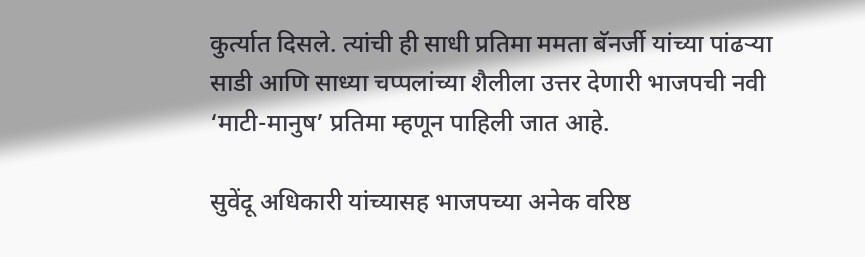कुर्त्यात दिसले. त्यांची ही साधी प्रतिमा ममता बॅनर्जी यांच्या पांढऱ्या साडी आणि साध्या चप्पलांच्या शैलीला उत्तर देणारी भाजपची नवी ‘माटी-मानुष’ प्रतिमा म्हणून पाहिली जात आहे.

सुवेंदू अधिकारी यांच्यासह भाजपच्या अनेक वरिष्ठ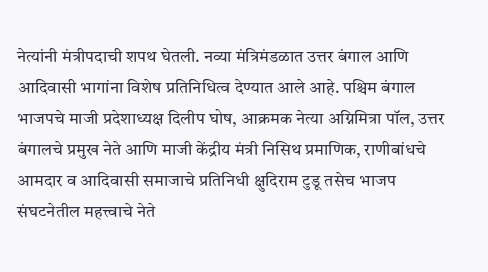नेत्यांनी मंत्रीपदाची शपथ घेतली. नव्या मंत्रिमंडळात उत्तर बंगाल आणि आदिवासी भागांना विशेष प्रतिनिधित्व देण्यात आले आहे. पश्चिम बंगाल भाजपचे माजी प्रदेशाध्यक्ष दिलीप घोष, आक्रमक नेत्या अग्निमित्रा पॉल, उत्तर बंगालचे प्रमुख नेते आणि माजी केंद्रीय मंत्री निसिथ प्रमाणिक, राणीबांधचे आमदार व आदिवासी समाजाचे प्रतिनिधी क्षुदिराम टुडू तसेच भाजप संघटनेतील महत्त्वाचे नेते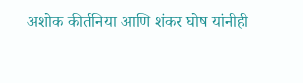अशोक कीर्तनिया आणि शंकर घोष यांनीही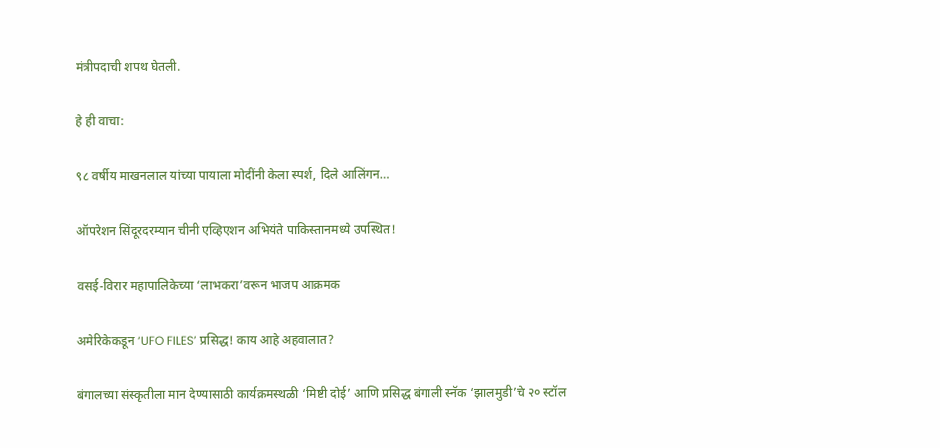मंत्रीपदाची शपथ घेतली.

हे ही वाचा:

९८ वर्षीय माखनलाल यांच्या पायाला मोदींनी केला स्पर्श, दिले आलिंगन…

ऑपरेशन सिंदूरदरम्यान चीनी एव्हिएशन अभियंते पाकिस्तानमध्ये उपस्थित!

वसई-विरार महापालिकेच्या ‘लाभकरा’वरून भाजप आक्रमक

अमेरिकेकडून ‘UFO FILES’ प्रसिद्ध! काय आहे अहवालात?

बंगालच्या संस्कृतीला मान देण्यासाठी कार्यक्रमस्थळी ‘मिष्टी दोई’ आणि प्रसिद्ध बंगाली स्नॅक ‘झालमुडी’चे २० स्टॉल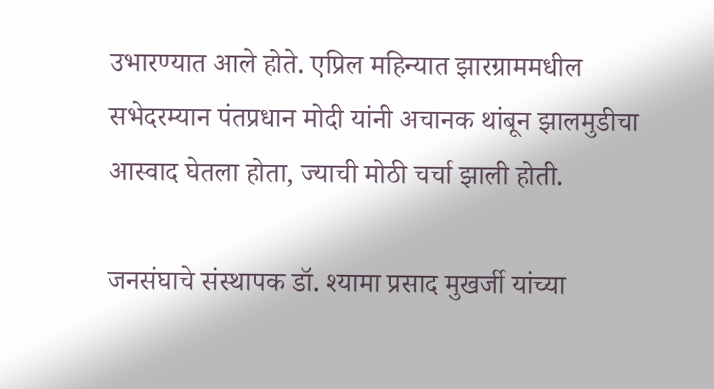उभारण्यात आले होते. एप्रिल महिन्यात झारग्राममधील सभेदरम्यान पंतप्रधान मोदी यांनी अचानक थांबून झालमुडीचा आस्वाद घेतला होता, ज्याची मोठी चर्चा झाली होती.

जनसंघाचे संस्थापक डॉ. श्यामा प्रसाद मुखर्जी यांच्या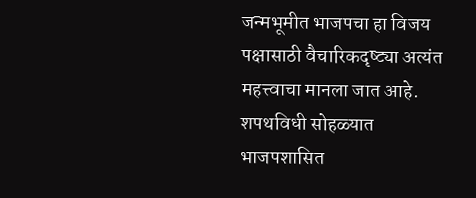जन्मभूमीत भाजपचा हा विजय पक्षासाठी वैचारिकदृष्ट्या अत्यंत महत्त्वाचा मानला जात आहे. शपथविधी सोहळ्यात भाजपशासित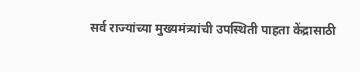सर्व राज्यांच्या मुख्यमंत्र्यांची उपस्थिती पाहता केंद्रासाठी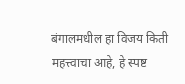बंगालमधील हा विजय किती महत्त्वाचा आहे, हे स्पष्ट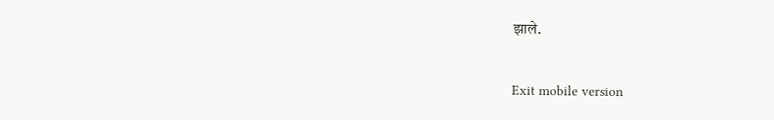झाले.

Exit mobile version